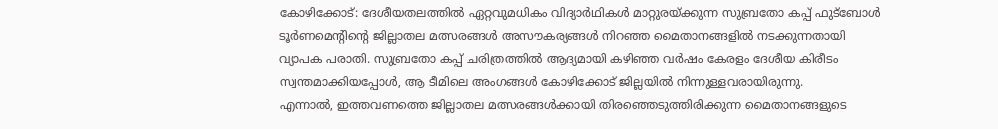കോഴിക്കോട്: ദേശീയതലത്തിൽ ഏറ്റവുമധികം വിദ്യാർഥികൾ മാറ്റുരയ്ക്കുന്ന സുബ്രതോ കപ്പ് ഫുട്ബോൾ ടൂർണമെന്റിന്റെ ജില്ലാതല മത്സരങ്ങൾ അസൗകര്യങ്ങൾ നിറഞ്ഞ മൈതാനങ്ങളിൽ നടക്കുന്നതായി വ്യാപക പരാതി. സുബ്രതോ കപ്പ് ചരിത്രത്തിൽ ആദ്യമായി കഴിഞ്ഞ വർഷം കേരളം ദേശീയ കിരീടം സ്വന്തമാക്കിയപ്പോൾ, ആ ടീമിലെ അംഗങ്ങൾ കോഴിക്കോട് ജില്ലയിൽ നിന്നുള്ളവരായിരുന്നു.
എന്നാൽ, ഇത്തവണത്തെ ജില്ലാതല മത്സരങ്ങൾക്കായി തിരഞ്ഞെടുത്തിരിക്കുന്ന മൈതാനങ്ങളുടെ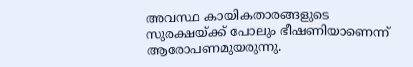അവസ്ഥ കായികതാരങ്ങളുടെ സുരക്ഷയ്ക്ക് പോലും ഭീഷണിയാണെന്ന് ആരോപണമുയരുന്നു.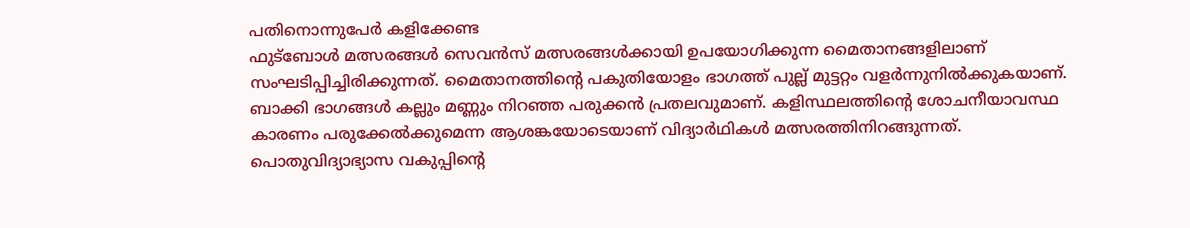പതിനൊന്നുപേർ കളിക്കേണ്ട
ഫുട്ബോൾ മത്സരങ്ങൾ സെവൻസ് മത്സരങ്ങൾക്കായി ഉപയോഗിക്കുന്ന മൈതാനങ്ങളിലാണ് സംഘടിപ്പിച്ചിരിക്കുന്നത്. മൈതാനത്തിന്റെ പകുതിയോളം ഭാഗത്ത് പുല്ല് മുട്ടറ്റം വളർന്നുനിൽക്കുകയാണ്.
ബാക്കി ഭാഗങ്ങൾ കല്ലും മണ്ണും നിറഞ്ഞ പരുക്കൻ പ്രതലവുമാണ്. കളിസ്ഥലത്തിന്റെ ശോചനീയാവസ്ഥ കാരണം പരുക്കേൽക്കുമെന്ന ആശങ്കയോടെയാണ് വിദ്യാർഥികൾ മത്സരത്തിനിറങ്ങുന്നത്.
പൊതുവിദ്യാഭ്യാസ വകുപ്പിന്റെ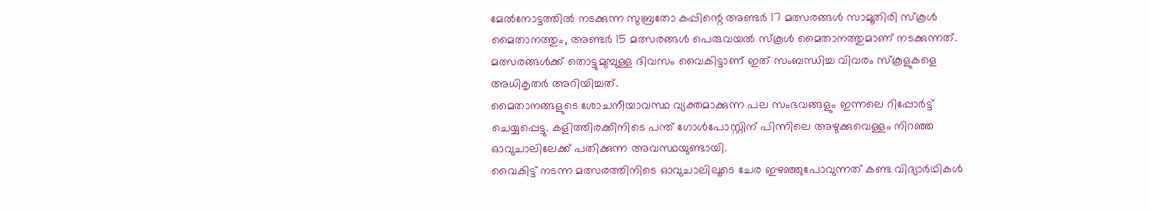മേൽനോട്ടത്തിൽ നടക്കുന്ന സുബ്രതോ കപ്പിന്റെ അണ്ടർ 17 മത്സരങ്ങൾ സാമൂതിരി സ്കൂൾ മൈതാനത്തും, അണ്ടർ 15 മത്സരങ്ങൾ പെരുവയൽ സ്കൂൾ മൈതാനത്തുമാണ് നടക്കുന്നത്. മത്സരങ്ങൾക്ക് തൊട്ടുമുമ്പുള്ള ദിവസം വൈകിട്ടാണ് ഇത് സംബന്ധിച്ച വിവരം സ്കൂളുകളെ അധികൃതർ അറിയിച്ചത്.
മൈതാനങ്ങളുടെ ശോചനീയാവസ്ഥ വ്യക്തമാക്കുന്ന പല സംഭവങ്ങളും ഇന്നലെ റിപ്പോർട്ട് ചെയ്യപ്പെട്ടു. കളിത്തിരക്കിനിടെ പന്ത് ഗോൾപോസ്റ്റിന് പിന്നിലെ അഴുക്കുവെള്ളം നിറഞ്ഞ ഓവുചാലിലേക്ക് പതിക്കുന്ന അവസ്ഥയുണ്ടായി.
വൈകിട്ട് നടന്ന മത്സരത്തിനിടെ ഓവുചാലിലൂടെ ചേര ഇഴഞ്ഞുപോവുന്നത് കണ്ട വിദ്യാർഥികൾ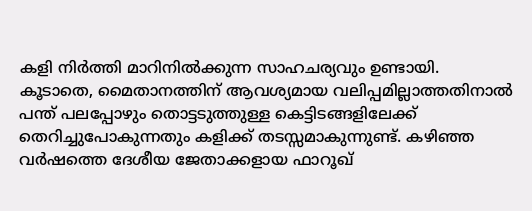കളി നിർത്തി മാറിനിൽക്കുന്ന സാഹചര്യവും ഉണ്ടായി.
കൂടാതെ, മൈതാനത്തിന് ആവശ്യമായ വലിപ്പമില്ലാത്തതിനാൽ പന്ത് പലപ്പോഴും തൊട്ടടുത്തുള്ള കെട്ടിടങ്ങളിലേക്ക് തെറിച്ചുപോകുന്നതും കളിക്ക് തടസ്സമാകുന്നുണ്ട്. കഴിഞ്ഞ വർഷത്തെ ദേശീയ ജേതാക്കളായ ഫാറൂഖ്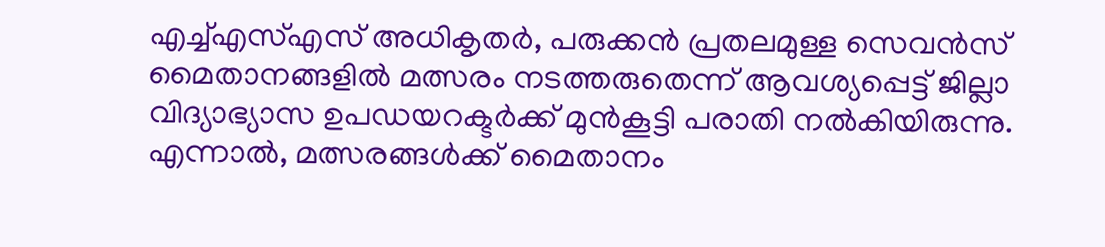എച്ച്എസ്എസ് അധികൃതർ, പരുക്കൻ പ്രതലമുള്ള സെവൻസ് മൈതാനങ്ങളിൽ മത്സരം നടത്തരുതെന്ന് ആവശ്യപ്പെട്ട് ജില്ലാ വിദ്യാഭ്യാസ ഉപഡയറക്ടർക്ക് മുൻകൂട്ടി പരാതി നൽകിയിരുന്നു.
എന്നാൽ, മത്സരങ്ങൾക്ക് മൈതാനം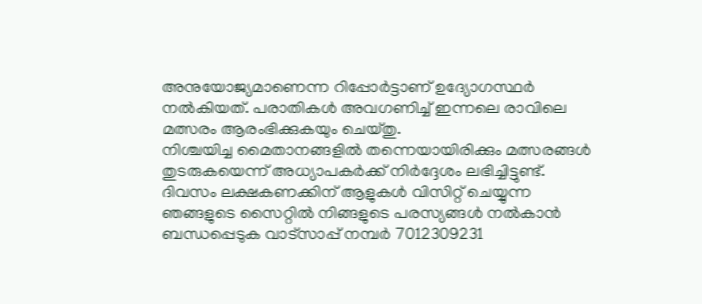അനുയോജ്യമാണെന്ന റിപ്പോർട്ടാണ് ഉദ്യോഗസ്ഥർ നൽകിയത്. പരാതികൾ അവഗണിച്ച് ഇന്നലെ രാവിലെ മത്സരം ആരംഭിക്കുകയും ചെയ്തു.
നിശ്ചയിച്ച മൈതാനങ്ങളിൽ തന്നെയായിരിക്കും മത്സരങ്ങൾ തുടരുകയെന്ന് അധ്യാപകർക്ക് നിർദ്ദേശം ലഭിച്ചിട്ടുണ്ട്.
ദിവസം ലക്ഷകണക്കിന് ആളുകൾ വിസിറ്റ് ചെയ്യുന്ന ഞങ്ങളുടെ സൈറ്റിൽ നിങ്ങളുടെ പരസ്യങ്ങൾ നൽകാൻ ബന്ധപ്പെടുക വാട്സാപ്പ് നമ്പർ 7012309231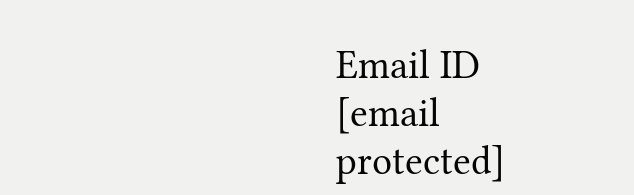Email ID [email protected]